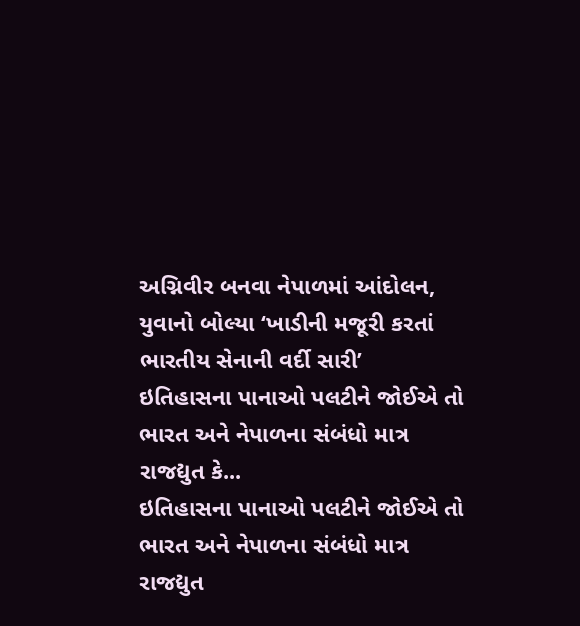અગ્નિવીર બનવા નેપાળમાં આંદોલન, યુવાનો બોલ્યા ‘ખાડીની મજૂરી કરતાં ભારતીય સેનાની વર્દી સારી’
ઇતિહાસના પાનાઓ પલટીને જોઈએ તો ભારત અને નેપાળના સંબંધો માત્ર રાજદ્યુત કે...
ઇતિહાસના પાનાઓ પલટીને જોઈએ તો ભારત અને નેપાળના સંબંધો માત્ર રાજદ્યુત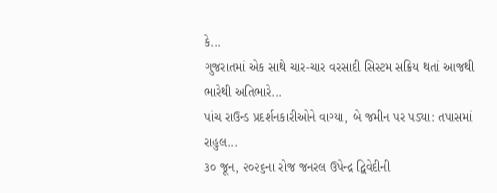કે...
ગુજરાતમાં એક સાથે ચાર-ચાર વરસાદી સિસ્ટમ સક્રિય થતાં આજથી ભારેથી અતિભારે...
પાંચ રાઉન્ડ પ્રદર્શનકારીઓને વાગ્યા, બે જમીન પર પડ્યા: તપાસમાં રાહુલ...
૩૦ જૂન, ૨૦૨૬ના રોજ જનરલ ઉપેન્દ્ર દ્વિવેદીની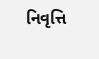નિવૃત્તિ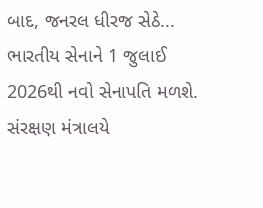બાદ, જનરલ ધીરજ સેઠે...
ભારતીય સેનાને 1 જુલાઈ 2026થી નવો સેનાપતિ મળશે. સંરક્ષણ મંત્રાલયે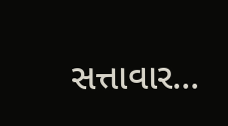સત્તાવાર...